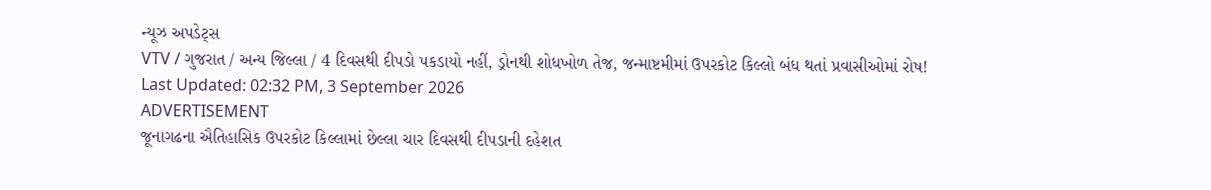ન્યૂઝ અપડેટ્સ
VTV / ગુજરાત / અન્ય જિલ્લા / 4 દિવસથી દીપડો પકડાયો નહીં, ડ્રોનથી શોધખોળ તેજ, જન્માષ્ટમીમાં ઉપરકોટ કિલ્લો બંધ થતાં પ્રવાસીઓમાં રોષ!
Last Updated: 02:32 PM, 3 September 2026
ADVERTISEMENT
જૂનાગઢના ઐતિહાસિક ઉપરકોટ કિલ્લામાં છેલ્લા ચાર દિવસથી દીપડાની દહેશત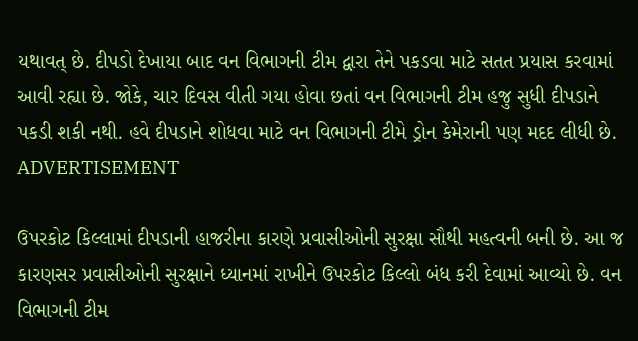યથાવત્ છે. દીપડો દેખાયા બાદ વન વિભાગની ટીમ દ્વારા તેને પકડવા માટે સતત પ્રયાસ કરવામાં આવી રહ્યા છે. જોકે, ચાર દિવસ વીતી ગયા હોવા છતાં વન વિભાગની ટીમ હજુ સુધી દીપડાને પકડી શકી નથી. હવે દીપડાને શોધવા માટે વન વિભાગની ટીમે ડ્રોન કેમેરાની પણ મદદ લીધી છે.
ADVERTISEMENT

ઉપરકોટ કિલ્લામાં દીપડાની હાજરીના કારણે પ્રવાસીઓની સુરક્ષા સૌથી મહત્વની બની છે. આ જ કારણસર પ્રવાસીઓની સુરક્ષાને ધ્યાનમાં રાખીને ઉપરકોટ કિલ્લો બંધ કરી દેવામાં આવ્યો છે. વન વિભાગની ટીમ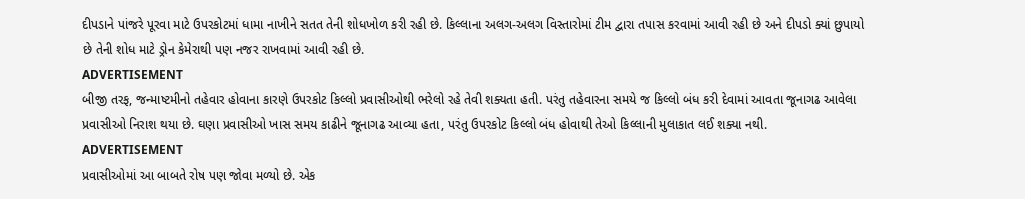દીપડાને પાંજરે પૂરવા માટે ઉપરકોટમાં ધામા નાખીને સતત તેની શોધખોળ કરી રહી છે. કિલ્લાના અલગ-અલગ વિસ્તારોમાં ટીમ દ્વારા તપાસ કરવામાં આવી રહી છે અને દીપડો ક્યાં છુપાયો છે તેની શોધ માટે ડ્રોન કેમેરાથી પણ નજર રાખવામાં આવી રહી છે.
ADVERTISEMENT
બીજી તરફ, જન્માષ્ટમીનો તહેવાર હોવાના કારણે ઉપરકોટ કિલ્લો પ્રવાસીઓથી ભરેલો રહે તેવી શક્યતા હતી. પરંતુ તહેવારના સમયે જ કિલ્લો બંધ કરી દેવામાં આવતા જૂનાગઢ આવેલા પ્રવાસીઓ નિરાશ થયા છે. ઘણા પ્રવાસીઓ ખાસ સમય કાઢીને જૂનાગઢ આવ્યા હતા, પરંતુ ઉપરકોટ કિલ્લો બંધ હોવાથી તેઓ કિલ્લાની મુલાકાત લઈ શક્યા નથી.
ADVERTISEMENT
પ્રવાસીઓમાં આ બાબતે રોષ પણ જોવા મળ્યો છે. એક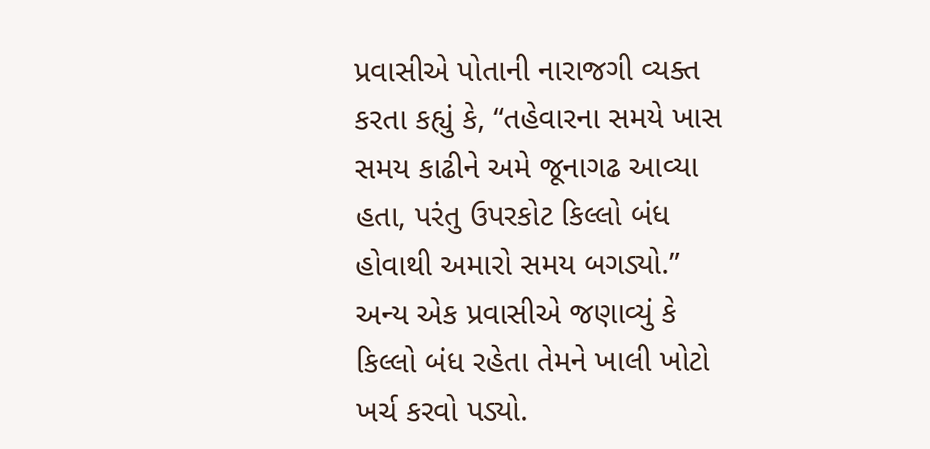પ્રવાસીએ પોતાની નારાજગી વ્યક્ત કરતા કહ્યું કે, “તહેવારના સમયે ખાસ સમય કાઢીને અમે જૂનાગઢ આવ્યા હતા, પરંતુ ઉપરકોટ કિલ્લો બંધ હોવાથી અમારો સમય બગડ્યો.” અન્ય એક પ્રવાસીએ જણાવ્યું કે કિલ્લો બંધ રહેતા તેમને ખાલી ખોટો ખર્ચ કરવો પડ્યો.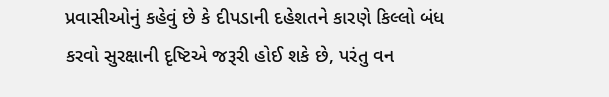પ્રવાસીઓનું કહેવું છે કે દીપડાની દહેશતને કારણે કિલ્લો બંધ કરવો સુરક્ષાની દૃષ્ટિએ જરૂરી હોઈ શકે છે, પરંતુ વન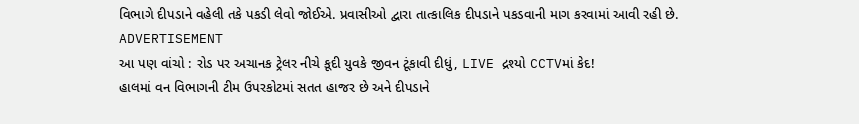વિભાગે દીપડાને વહેલી તકે પકડી લેવો જોઈએ. પ્રવાસીઓ દ્વારા તાત્કાલિક દીપડાને પકડવાની માગ કરવામાં આવી રહી છે.
ADVERTISEMENT
આ પણ વાંચો : રોડ પર અચાનક ટ્રેલર નીચે કૂદી યુવકે જીવન ટૂંકાવી દીધું, LIVE દ્રશ્યો CCTVમાં કેદ!
હાલમાં વન વિભાગની ટીમ ઉપરકોટમાં સતત હાજર છે અને દીપડાને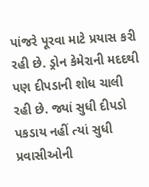પાંજરે પૂરવા માટે પ્રયાસ કરી રહી છે. ડ્રોન કેમેરાની મદદથી પણ દીપડાની શોધ ચાલી રહી છે. જ્યાં સુધી દીપડો પકડાય નહીં ત્યાં સુધી પ્રવાસીઓની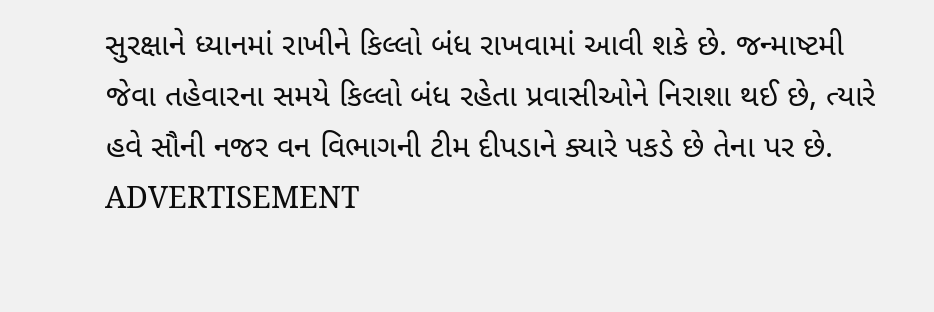સુરક્ષાને ધ્યાનમાં રાખીને કિલ્લો બંધ રાખવામાં આવી શકે છે. જન્માષ્ટમી જેવા તહેવારના સમયે કિલ્લો બંધ રહેતા પ્રવાસીઓને નિરાશા થઈ છે, ત્યારે હવે સૌની નજર વન વિભાગની ટીમ દીપડાને ક્યારે પકડે છે તેના પર છે.
ADVERTISEMENT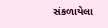સંકળાયેલા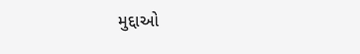મુદ્દાઓ